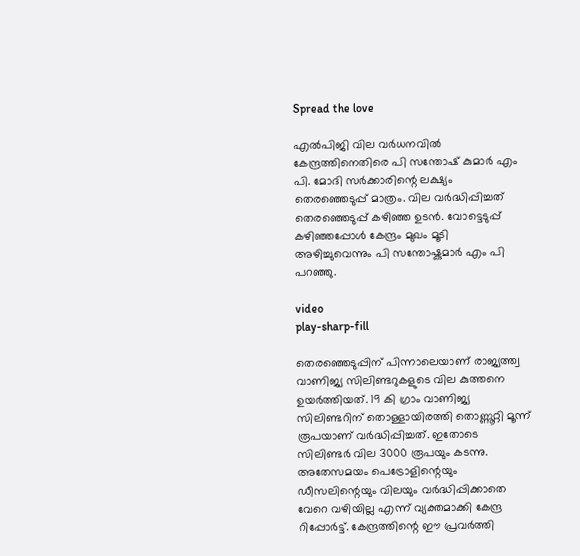Spread the love

എല്‍പിജി വില വർധനവില്‍ കേന്ദ്രത്തിനെതിരെ പി സന്തോഷ് കുമാർ എം പി. മോദി സർക്കാരിന്റെ ലക്ഷ്യം തെരഞ്ഞെടുപ്പ് മാത്രം. വില വർദ്ധിപ്പിച്ചത് തെരഞ്ഞെടുപ്പ് കഴിഞ്ഞ ഉടൻ. വോട്ടെടുപ്പ് കഴിഞ്ഞപ്പോള്‍ കേന്ദ്രം മുഖം മൂടി അഴിച്ചുവെന്നും പി സന്തോഷ്കുമാർ എം പി പറഞ്ഞു.

video
play-sharp-fill

തെരഞ്ഞെടുപ്പിന് പിന്നാലെയാണ് രാജ്യത്ത്വ വാണിജ്യ സിലിണ്ടറുകളുടെ വില കുത്തനെ ഉയർത്തിയത്. 19 കി ഗ്രാം വാണിജ്യ സിലിണ്ടറിന് തൊള്ളായിരത്തി തൊണ്ണൂറ്റി മൂന്ന് രൂപയാണ് വർദ്ധിപ്പിച്ചത്. ഇതോടെ സിലിണ്ടർ വില 3000 രൂപയും കടന്നു. അതേസമയം പെട്രോളിന്റെയും ഡീസലിന്റെയും വിലയും വർദ്ധിപ്പിക്കാതെ വേറെ വഴിയില്ല എന്ന് വ്യക്തമാക്കി കേന്ദ്ര റിപ്പോർട്ട്. കേന്ദ്രത്തിന്റെ ഈ പ്രവർത്തി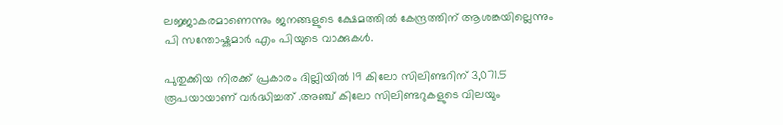ലജ്ജാകരമാണെന്നും ജനങ്ങളുടെ ക്ഷേമത്തില്‍ കേന്ദ്രത്തിന് ആശങ്കയില്ലെന്നും പി സന്തോഷ്കുമാർ എം പിയുടെ വാക്കുകള്‍.

പുതുക്കിയ നിരക്ക് പ്രകാരം ദില്ലിയില്‍ 19 കിലോ സിലിണ്ടറിന് 3,071.5 രൂപയായാണ് വർദ്ധിച്ചത് .അഞ്ച് കിലോ സിലിണ്ടറുകളുടെ വിലയും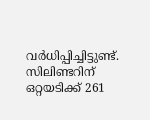വർധിപ്പിച്ചിട്ടുണ്ട്. സിലിണ്ടറിന് ഒറ്റയടിക്ക് 261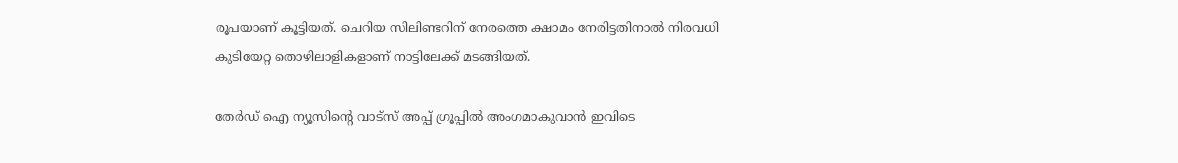രൂപയാണ് കൂട്ടിയത്. ചെറിയ ‌സിലിണ്ടറിന് നേരത്തെ ക്ഷാമം നേരിട്ടതിനാല്‍ നിരവധി കുടിയേറ്റ തൊഴിലാളികളാണ് നാട്ടിലേക്ക് മടങ്ങിയത്.

തേർഡ് ഐ ന്യൂസിന്റെ വാട്സ് അപ്പ് ഗ്രൂപ്പിൽ അംഗമാകുവാൻ ഇവിടെ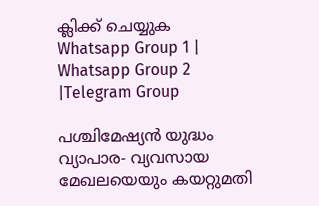ക്ലിക്ക് ചെയ്യുക
Whatsapp Group 1 | Whatsapp Group 2 |Telegram Group

പശ്ചിമേഷ്യൻ യുദ്ധം വ്യാപാര- വ്യവസായ മേഖലയെയും കയറ്റുമതി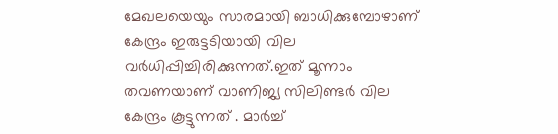മേഖലയെയും സാരമായി ബാധിക്കുമ്പോഴാണ് കേന്ദ്രം ഇരുട്ടടിയായി വില വർധിപ്പിച്ചിരിക്കുന്നത്.ഇത് മൂന്നാം തവണയാണ് വാണിജ്യ സിലിണ്ടർ വില കേന്ദ്രം കൂട്ടുന്നത് . മാർച്ച്‌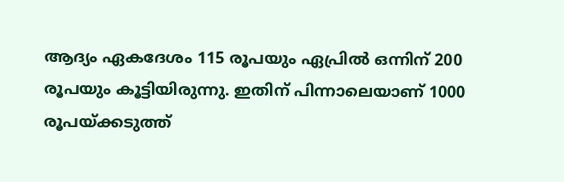ആദ്യം ഏകദേശം 115 രൂപയും ഏപ്രില്‍ ഒന്നിന് 200 രൂപയും കൂട്ടിയിരുന്നു. ഇതിന് പിന്നാലെയാണ് 1000 രൂപയ്ക്കടുത്ത്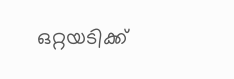ഒറ്റയടിക്ക്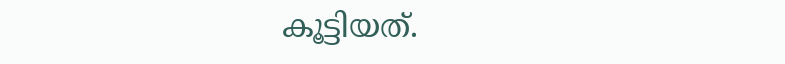കൂട്ടിയത്.